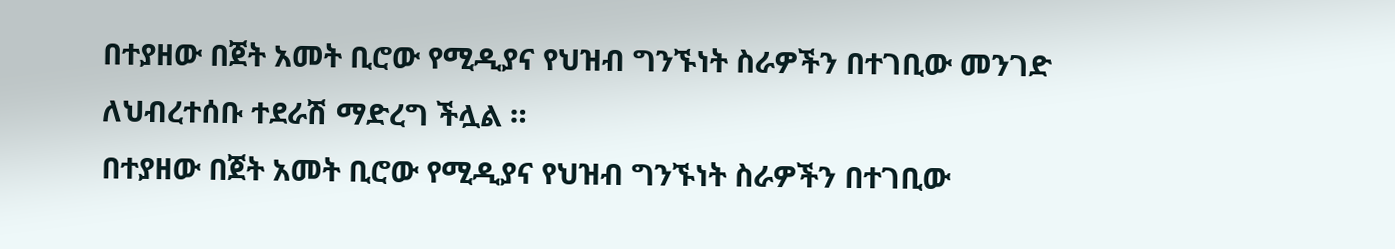በተያዘው በጀት አመት ቢሮው የሚዲያና የህዝብ ግንኙነት ስራዎችን በተገቢው መንገድ ለህብረተሰቡ ተደራሽ ማድረግ ችሏል ።
በተያዘው በጀት አመት ቢሮው የሚዲያና የህዝብ ግንኙነት ስራዎችን በተገቢው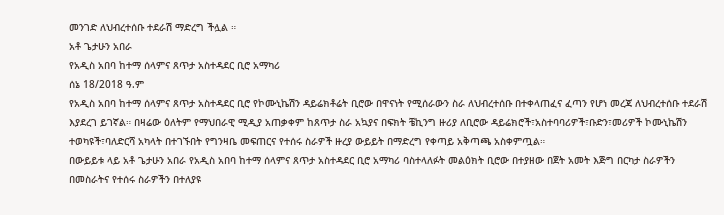መንገድ ለህብረተሰቡ ተደራሽ ማድረግ ችሏል ።
አቶ ጌታሁን አበራ
የአዲስ አበባ ከተማ ሰላምና ጸጥታ አስተዳደር ቢሮ አማካሪ
ሰኔ 18/2018 ዓ.ም
የአዲስ አበባ ከተማ ሰላምና ጸጥታ አስተዳደር ቢሮ የኮሙኒኬሽን ዳይሬክቶሬት ቢሮው በዋናነት የሚሰራውን ስራ ለህብረተሰቡ በተቀላጠፈና ፈጣን የሆነ መረጃ ለህብረተሰቡ ተደራሽ እያደረገ ይገኛል። በዛሬው ዕለትም የማህበራዊ ሚዲያ አጠቃቀም ከጸጥታ ስራ አኳያና በፍክት ቼኪንግ ዙሪያ ለቢሮው ዳይሬክሮች፣አስተባባሪዎች፣ቡድን፣መሪዎች ኮሙኒኬሽን ተወካዩች፣ባለድርሻ አካላት በተገኙበት የግንዛቤ መፍጠርና የተሰሩ ስራዎች ዙረያ ውይይት በማድረግ የቀጣይ አቅጣጫ አስቀምጧል።
በውይይቱ ላይ አቶ ጌታሁን አበራ የአዲስ አበባ ከተማ ሰላምና ጸጥታ አስተዳደር ቢሮ አማካሪ ባስተላለፉት መልዕክት ቢሮው በተያዘው በጀት አመት እጅግ በርካታ ስራዎችን በመስራትና የተሰሩ ስራዎችን በተለያዩ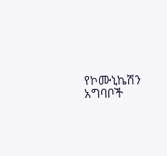የኮሙኒኬሽን አግባቦች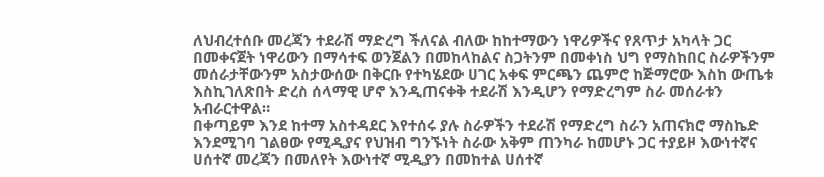ለህብረተሰቡ መረጃን ተደራሽ ማድረግ ችለናል ብለው ከከተማውን ነዋሪዎችና የጸጥታ አካላት ጋር በመቀናጀት ነዋሪውን በማሳተፍ ወንጀልን በመከላከልና ስጋትንም በመቀነስ ህግ የማስከበር ስራዎችንም መሰራታቸውንም አስታውሰው በቅርቡ የተካሄደው ሀገር አቀፍ ምርጫን ጨምሮ ከጅማሮው እስከ ውጤቱ እስኪገለጽበት ድረስ ሰላማዊ ሆኖ እንዲጠናቀቅ ተደራሽ እንዲሆን የማድረግም ስራ መሰራቱን አብራርተዋል።
በቀጣይም እንደ ከተማ አስተዳደር እየተሰሩ ያሉ ስራዎችን ተደራሽ የማድረግ ስራን አጠናክሮ ማስኬድ እንደሚገባ ገልፀው የሚዲያና የህዝብ ግንኙነት ስራው አቅም ጠንካራ ከመሆኑ ጋር ተያይዞ እውነተኛና ሀሰተኛ መረጃን በመለየት እውነተኛ ሚዲያን በመከተል ሀሰተኛ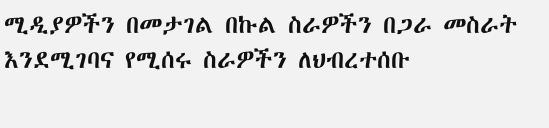ሚዲያዎችን በመታገል በኩል ስራዎችን በጋራ መስራት እንደሚገባና የሚሰሩ ስራዎችን ለህብረተሰቡ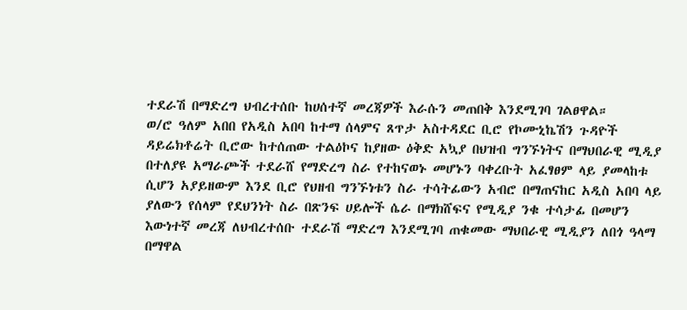ተደራሽ በማድረግ ህብረተሰቡ ከሀሰተኛ መረጃዎች እራሱን መጠበቅ እንደሚገባ ገልፀዋል።
ወ/ሮ ዓለም አበበ የአዲስ አበባ ከተማ ሰላምና ጸጥታ አስተዳደር ቢሮ የኮሙኒኬሽን ጉዳዮች ዳይሬክቶሬት ቢሮው ከተሰጠው ተልዕኮና ከያዘው ዕቅድ አኳያ በህዝብ ግንኙነትና በማህበራዊ ሚዲያ በተለያዩ አማራጮች ተደራሸ የማድረግ ስራ የተከናወኑ መሆኑን ባቀረቡት አፈፃፀም ላይ ያመላከቱ ሲሆን አያይዘውም እንደ ቢሮ የህዘብ ግንኙነቱን ስራ ተሳትፊውን አብሮ በማጠናከር አዲስ አበባ ላይ ያለውን የሰላም የደህንነት ስራ በጽንፍ ሀይሎች ሴራ በማክሸፍና የሚዲያ ንቁ ተሳታፊ በመሆን እውነተኛ መረጃ ለህብረተሰቡ ተደራሽ ማድረግ እንደሚገባ ጠቁመው ማህበራዊ ሚዲያን ለበጎ ዓላማ በማዋል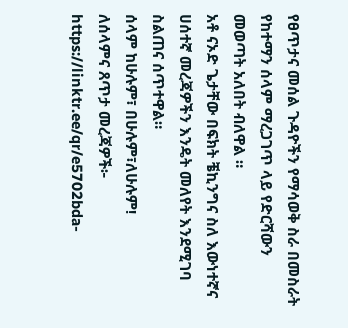የፀጥታና መሰል ጉዳዮችን የማሳወቅ ስራ በመስራት የከተማን ሰላም ማረጋገጥ ላይ የድርሻውን መወጣት አለበት ብለዋል ።
አቶ ናኦድ ጌታቸው በፍክት ቼኪንግና ስለ እውነተኛና ሀሰተኛ መረጃዎችን እንዴት መለየት እንደሚገባ ስልጠና ሰጥተዋል።
ሰላም ከሁሉም፣ በሁሉም፣ለሁሉም!
ለሰላምና ጸጥታ መረጃዎች፦
https://linktr.ee/qr/e5702bda-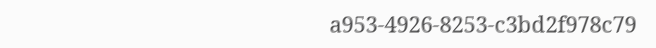a953-4926-8253-c3bd2f978c79